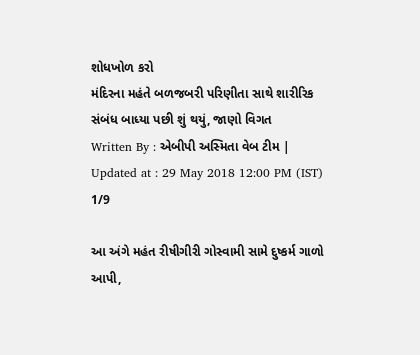શોધખોળ કરો
મંદિરના મહંતે બળજબરી પરિણીતા સાથે શારીરિક સંબંધ બાધ્યા પછી શું થયું, જાણો વિગત
Written By : એબીપી અસ્મિતા વેબ ટીમ | Updated at : 29 May 2018 12:00 PM (IST)
1/9

આ અંગે મહંત રીષીગીરી ગોસ્વામી સામે દુષ્કર્મ ગાળો આપી,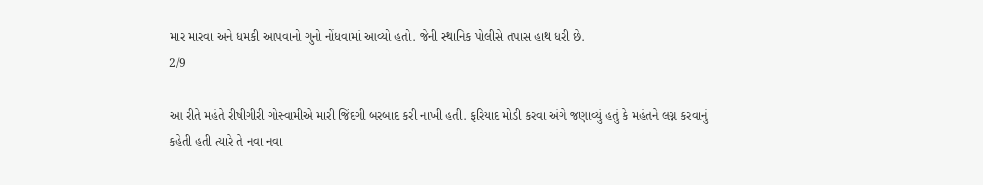માર મારવા અને ધમકી આપવાનો ગુનો નોંધવામાં આવ્યો હતો. જેની સ્થાનિક પોલીસે તપાસ હાથ ધરી છે.
2/9

આ રીતે મહંતે રીષીગીરી ગોસ્વામીએ મારી જિંદગી બરબાદ કરી નાખી હતી. ફરિયાદ મોડી કરવા અંગે જણાવ્યું હતું કે મહંતને લગ્ન કરવાનું કહેતી હતી ત્યારે તે નવા નવા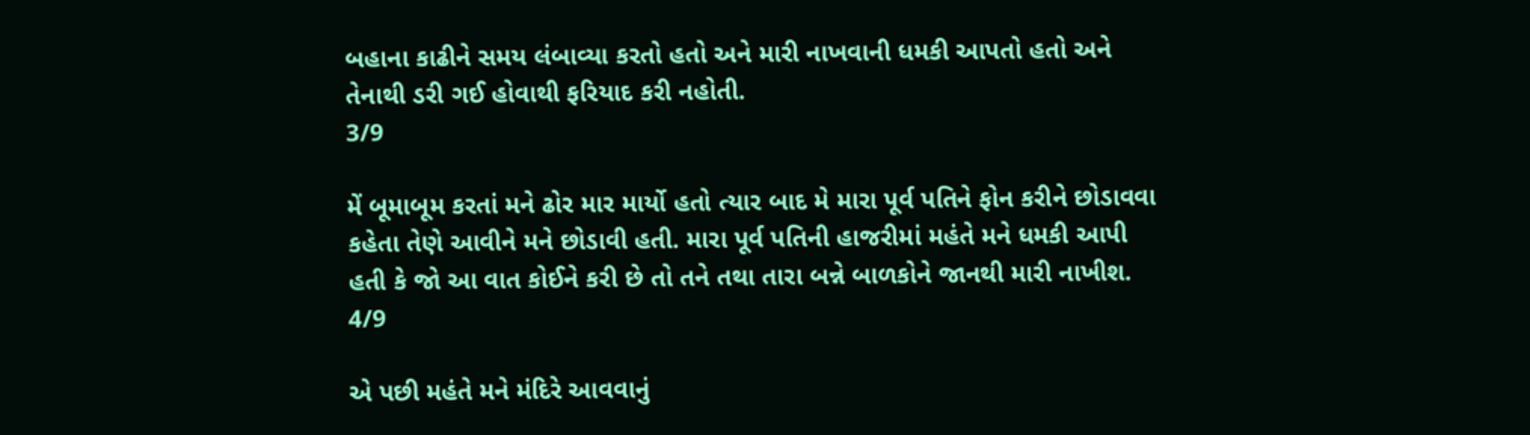બહાના કાઢીને સમય લંબાવ્યા કરતો હતો અને મારી નાખવાની ધમકી આપતો હતો અને તેનાથી ડરી ગઈ હોવાથી ફરિયાદ કરી નહોતી.
3/9

મેં બૂમાબૂમ કરતાં મને ઢોર માર માર્યો હતો ત્યાર બાદ મે મારા પૂર્વ પતિને ફોન કરીને છોડાવવા કહેતા તેણે આવીને મને છોડાવી હતી. મારા પૂર્વ પતિની હાજરીમાં મહંતે મને ધમકી આપી હતી કે જો આ વાત કોઈને કરી છે તો તને તથા તારા બન્ને બાળકોને જાનથી મારી નાખીશ.
4/9

એ પછી મહંતે મને મંદિરે આવવાનું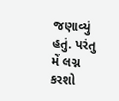જણાવ્યું હતું. પરંતુ મેં લગ્ન કરશો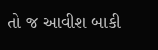તો જ આવીશ બાકી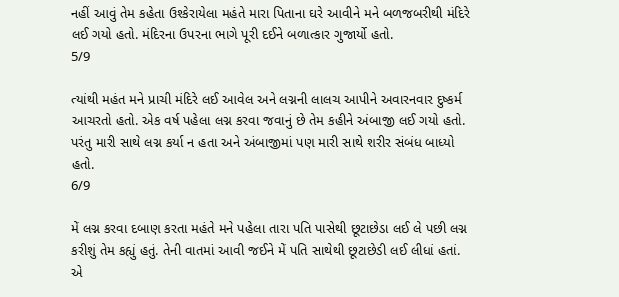નહીં આવું તેમ કહેતા ઉશ્કેરાયેલા મહંતે મારા પિતાના ઘરે આવીને મને બળજબરીથી મંદિરે લઈ ગયો હતો. મંદિરના ઉપરના ભાગે પૂરી દઈને બળાત્કાર ગુજાર્યો હતો.
5/9

ત્યાંથી મહંત મને પ્રાચી મંદિરે લઈ આવેલ અને લગ્નની લાલચ આપીને અવારનવાર દુષ્કર્મ આચરતો હતો. એક વર્ષ પહેલા લગ્ન કરવા જવાનું છે તેમ કહીને અંબાજી લઈ ગયો હતો. પરંતુ મારી સાથે લગ્ન કર્યા ન હતા અને અંબાજીમાં પણ મારી સાથે શરીર સંબંધ બાધ્યો હતો.
6/9

મેં લગ્ન કરવા દબાણ કરતા મહંતે મને પહેલા તારા પતિ પાસેથી છૂટાછેડા લઈ લે પછી લગ્ન કરીશું તેમ કહ્યું હતું. તેની વાતમાં આવી જઈને મેં પતિ સાથેથી છૂટાછેડી લઈ લીધાં હતાં. એ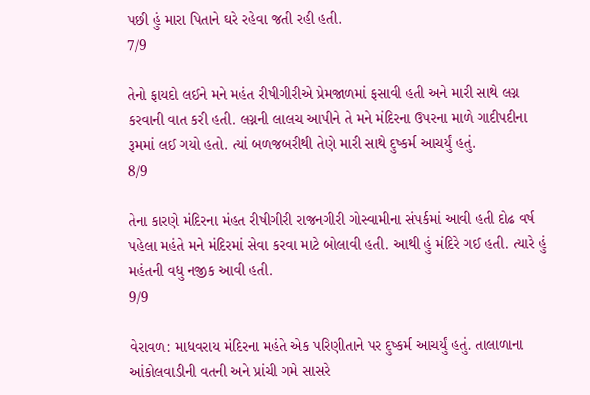પછી હું મારા પિતાને ઘરે રહેવા જતી રહી હતી.
7/9

તેનો ફાયદો લઈને મને મહંત રીષીગીરીએ પ્રેમજાળમાં ફસાવી હતી અને મારી સાથે લગ્ન કરવાની વાત કરી હતી. લગ્નની લાલચ આપીને તે મને મંદિરના ઉપરના માળે ગાદીપદીના રૂમમાં લઈ ગયો હતો. ત્યાં બળજબરીથી તેણે મારી સાથે દુષ્કર્મ આચર્યું હતું.
8/9

તેના કારણે મંદિરના મંહત રીષીગીરી રાજનગીરી ગોસ્વામીના સંપર્કમાં આવી હતી દોઢ વર્ષ પહેલા મહંતે મને મંદિરમાં સેવા કરવા માટે બોલાવી હતી. આથી હું મંદિરે ગઈ હતી. ત્યારે હું મહંતની વધુ નજીક આવી હતી.
9/9

વેરાવળ: માધવરાય મંદિરના મહંતે એક પરિણીતાને પર દુષ્કર્મ આચર્યું હતું. તાલાળાના આંકોલવાડીની વતની અને પ્રાંચી ગમે સાસરે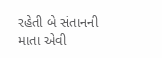રહેતી બે સંતાનની માતા એવી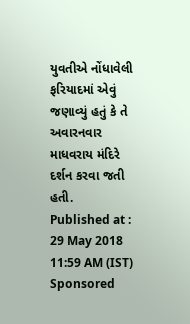યુવતીએ નોંધાવેલી ફરિયાદમાં એવું જણાવ્યું હતું કે તે અવારનવાર માધવરાય મંદિરે દર્શન કરવા જતી હતી.
Published at : 29 May 2018 11:59 AM (IST)
Sponsored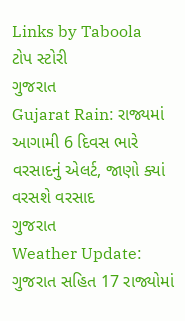Links by Taboola
ટોપ સ્ટોરી
ગુજરાત
Gujarat Rain: રાજ્યમાં આગામી 6 દિવસ ભારે વરસાદનું એલર્ટ, જાણો ક્યાં વરસશે વરસાદ
ગુજરાત
Weather Update: ગુજરાત સહિત 17 રાજ્યોમાં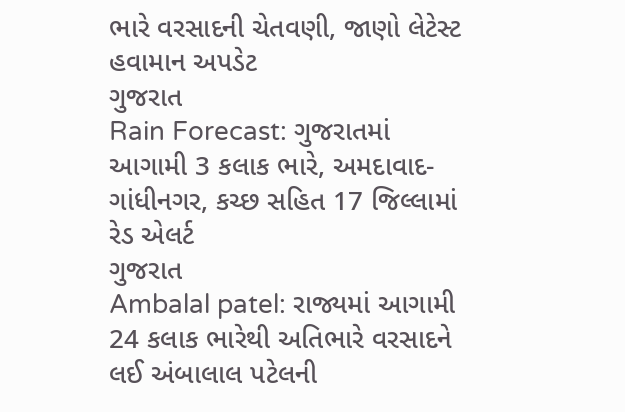ભારે વરસાદની ચેતવણી, જાણો લેટેસ્ટ હવામાન અપડેટ
ગુજરાત
Rain Forecast: ગુજરાતમાં આગામી 3 કલાક ભારે, અમદાવાદ-ગાંધીનગર, કચ્છ સહિત 17 જિલ્લામાં રેડ એલર્ટ
ગુજરાત
Ambalal patel: રાજ્યમાં આગામી 24 કલાક ભારેથી અતિભારે વરસાદને લઈ અંબાલાલ પટેલની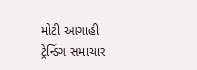મોટી આગાહી
ટ્રેન્ડિંગ સમાચાર